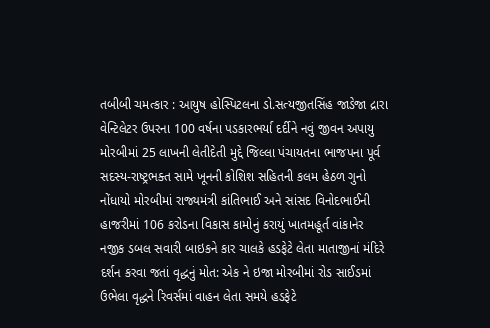તબીબી ચમત્કાર : આયુષ હોસ્પિટલના ડો.સત્યજીતસિંહ જાડેજા દ્રારા વેન્ટિલેટર ઉપરના 100 વર્ષના પડકારભર્યા દર્દીને નવું જીવન અપાયુ મોરબીમાં 25 લાખની લેતીદેતી મુદ્દે જિલ્લા પંચાયતના ભાજપના પૂર્વ સદસ્ય-રાષ્ટ્રભક્ત સામે ખૂનની કોશિશ સહિતની કલમ હેઠળ ગુનો નોંધાયો મોરબીમાં રાજ્યમંત્રી કાંતિભાઈ અને સાંસદ વિનોદભાઈની હાજરીમાં 106 કરોડના વિકાસ કામોનું કરાયું ખાતમહૂર્ત વાંકાનેર નજીક ડબલ સવારી બાઇકને કાર ચાલકે હડફેટે લેતા માતાજીનાં મંદિરે દર્શન કરવા જતાં વૃદ્ધનું મોત: એક ને ઇજા મોરબીમાં રોડ સાઈડમાં ઉભેલા વૃદ્ધને રિવર્સમાં વાહન લેતા સમયે હડફેટે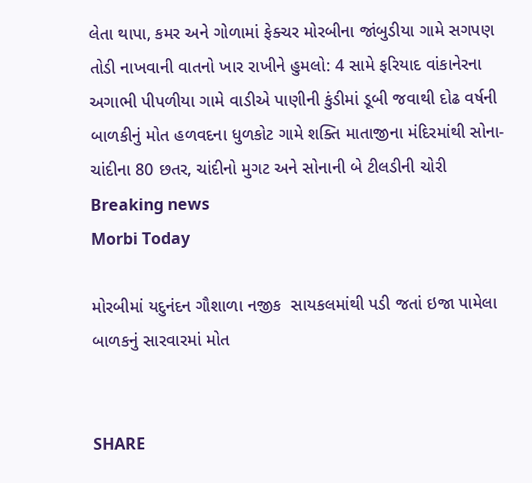લેતા થાપા, કમર અને ગોળામાં ફેક્ચર મોરબીના જાંબુડીયા ગામે સગપણ તોડી નાખવાની વાતનો ખાર રાખીને હુમલો: 4 સામે ફરિયાદ વાંકાનેરના અગાભી પીપળીયા ગામે વાડીએ પાણીની કુંડીમાં ડૂબી જવાથી દોઢ વર્ષની બાળકીનું મોત હળવદના ધુળકોટ ગામે શક્તિ માતાજીના મંદિરમાંથી સોના-ચાંદીના 80 છતર, ચાંદીનો મુગટ અને સોનાની બે ટીલડીની ચોરી
Breaking news
Morbi Today

મોરબીમાં યદુનંદન ગૌશાળા નજીક  સાયકલમાંથી પડી જતાં ઇજા પામેલા બાળકનું સારવારમાં મોત


SHARE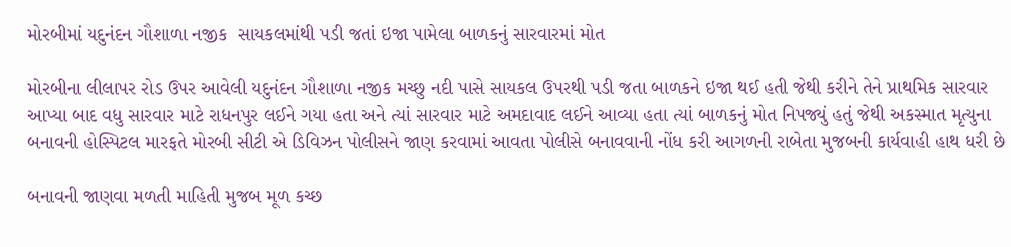મોરબીમાં યદુનંદન ગૌશાળા નજીક  સાયકલમાંથી પડી જતાં ઇજા પામેલા બાળકનું સારવારમાં મોત

મોરબીના લીલાપર રોડ ઉપર આવેલી યદુનંદન ગૌશાળા નજીક મચ્છુ નદી પાસે સાયકલ ઉપરથી પડી જતા બાળકને ઇજા થઈ હતી જેથી કરીને તેને પ્રાથમિક સારવાર આપ્યા બાદ વધુ સારવાર માટે રાધનપુર લઈને ગયા હતા અને ત્યાં સારવાર માટે અમદાવાદ લઈને આવ્યા હતા ત્યાં બાળકનું મોત નિપજ્યું હતું જેથી અકસ્માત મૃત્યુના બનાવની હોસ્પિટલ મારફતે મોરબી સીટી એ ડિવિઝન પોલીસને જાણ કરવામાં આવતા પોલીસે બનાવવાની નોંધ કરી આગળની રાબેતા મુજબની કાર્યવાહી હાથ ધરી છે

બનાવની જાણવા મળતી માહિતી મુજબ મૂળ કચ્છ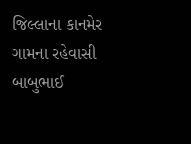જિલ્લાના કાનમેર ગામના રહેવાસી બાબુભાઈ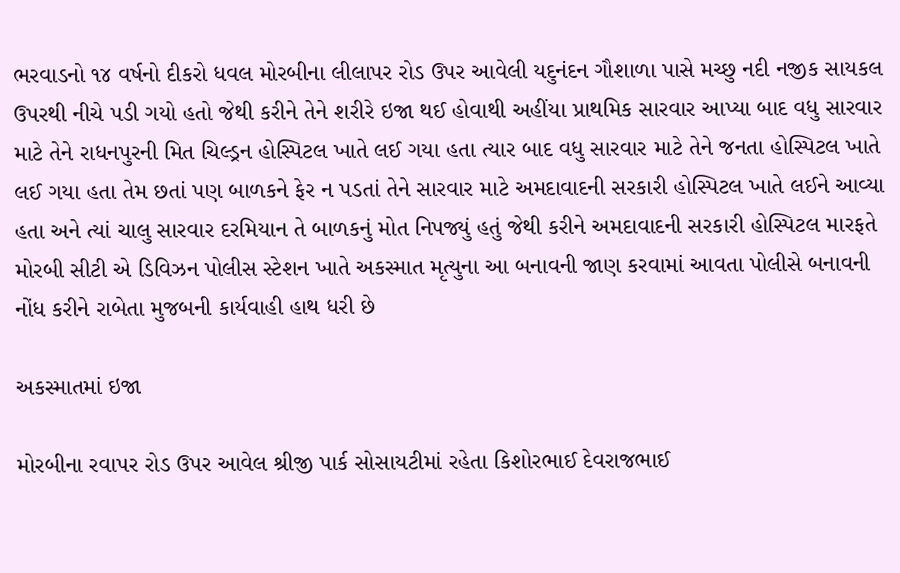ભરવાડનો ૧૪ વર્ષનો દીકરો ધવલ મોરબીના લીલાપર રોડ ઉપર આવેલી યદુનંદન ગૌશાળા પાસે મચ્છુ નદી નજીક સાયકલ ઉપરથી નીચે પડી ગયો હતો જેથી કરીને તેને શરીરે ઇજા થઈ હોવાથી અહીંયા પ્રાથમિક સારવાર આપ્યા બાદ વધુ સારવાર માટે તેને રાધનપુરની મિત ચિલ્ડ્રન હોસ્પિટલ ખાતે લઈ ગયા હતા ત્યાર બાદ વધુ સારવાર માટે તેને જનતા હોસ્પિટલ ખાતે લઈ ગયા હતા તેમ છતાં પણ બાળકને ફેર ન પડતાં તેને સારવાર માટે અમદાવાદની સરકારી હોસ્પિટલ ખાતે લઈને આવ્યા હતા અને ત્યાં ચાલુ સારવાર દરમિયાન તે બાળકનું મોત નિપજ્યું હતું જેથી કરીને અમદાવાદની સરકારી હોસ્પિટલ મારફતે મોરબી સીટી એ ડિવિઝન પોલીસ સ્ટેશન ખાતે અકસ્માત મૃત્યુના આ બનાવની જાણ કરવામાં આવતા પોલીસે બનાવની નોંધ કરીને રાબેતા મુજબની કાર્યવાહી હાથ ધરી છે

અકસ્માતમાં ઇજા

મોરબીના રવાપર રોડ ઉપર આવેલ શ્રીજી પાર્ક સોસાયટીમાં રહેતા કિશોરભાઈ દેવરાજભાઈ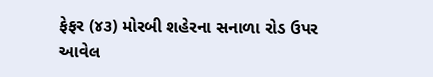ફેફર (૪૩) મોરબી શહેરના સનાળા રોડ ઉપર આવેલ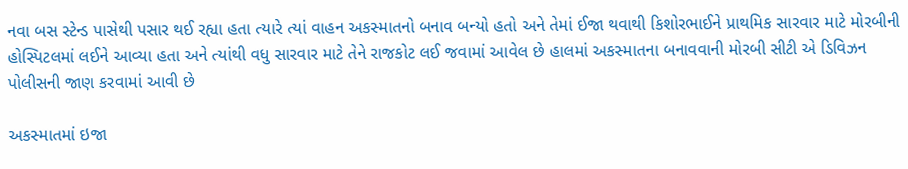નવા બસ સ્ટેન્ડ પાસેથી પસાર થઈ રહ્યા હતા ત્યારે ત્યાં વાહન અકસ્માતનો બનાવ બન્યો હતો અને તેમાં ઈજા થવાથી કિશોરભાઈને પ્રાથમિક સારવાર માટે મોરબીની હોસ્પિટલમાં લઈને આવ્યા હતા અને ત્યાંથી વધુ સારવાર માટે તેને રાજકોટ લઈ જવામાં આવેલ છે હાલમાં અકસ્માતના બનાવવાની મોરબી સીટી એ ડિવિઝન પોલીસની જાણ કરવામાં આવી છે

અકસ્માતમાં ઇજા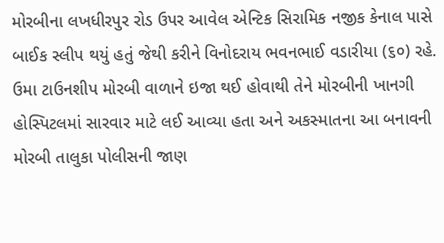મોરબીના લખધીરપુર રોડ ઉપર આવેલ એન્ટિક સિરામિક નજીક કેનાલ પાસે બાઈક સ્લીપ થયું હતું જેથી કરીને વિનોદરાય ભવનભાઈ વડારીયા (૬૦) રહે. ઉમા ટાઉનશીપ મોરબી વાળાને ઇજા થઈ હોવાથી તેને મોરબીની ખાનગી હોસ્પિટલમાં સારવાર માટે લઈ આવ્યા હતા અને અકસ્માતના આ બનાવની મોરબી તાલુકા પોલીસની જાણ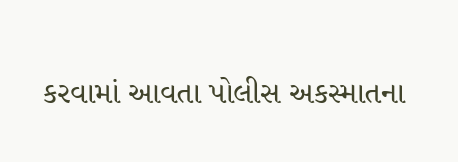કરવામાં આવતા પોલીસ અકસ્માતના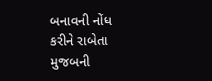બનાવની નોંધ કરીને રાબેતા મુજબની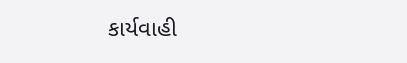કાર્યવાહી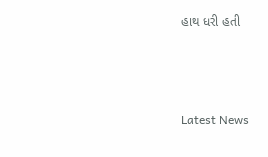હાથ ધરી હતી






Latest News